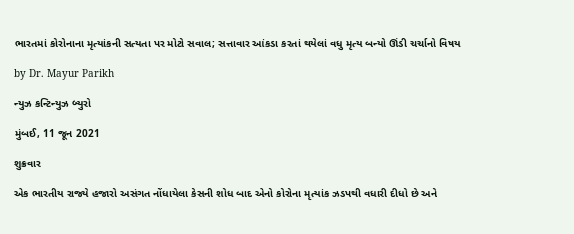ભારતમાં કોરોનાના મૃત્યાંકની સત્યતા પર મોટો સવાલ; સત્તાવાર આંકડા કરતાં થયેલાં વધુ મૃત્ય બન્યો ઊંડી ચર્ચાનો વિષય

by Dr. Mayur Parikh

ન્યુઝ કન્ટિન્યુઝ બ્યુરો

મુંબઈ, 11 જૂન 2021

શુક્રવાર

એક ભારતીય રાજ્યે હજારો અસંગત નોંધાયેલા કેસની શોધ બાદ એનો કોરોના મૃત્યાંક ઝડપથી વધારી દીધો છે અને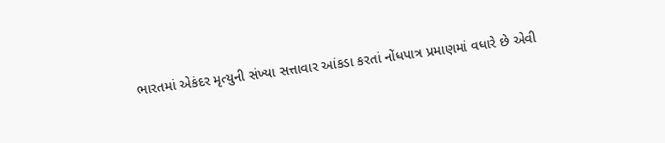ભારતમાં એકંદર મૃત્યુની સંખ્યા સત્તાવાર આંકડા કરતાં નોંધપાત્ર પ્રમાણમાં વધારે છે એવી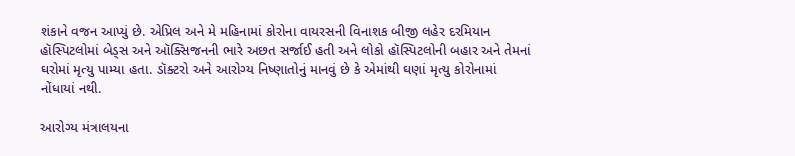શંકાને વજન આપ્યું છે. એપ્રિલ અને મે મહિનામાં કોરોના વાયરસની વિનાશક બીજી લહેર દરમિયાન હૉસ્પિટલોમાં બેડ્સ અને ઑક્સિજનની ભારે અછત સર્જાઈ હતી અને લોકો હૉસ્પિટલોની બહાર અને તેમનાં ઘરોમાં મૃત્યુ પામ્યા હતા. ડૉક્ટરો અને આરોગ્ય નિષ્ણાતોનું માનવું છે કે એમાંથી ઘણાં મૃત્યુ કોરોનામાં નોંધાયાં નથી.

આરોગ્ય મંત્રાલયના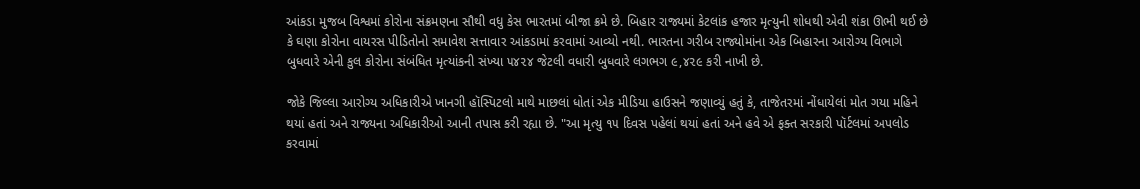આંકડા મુજબ વિશ્વમાં કોરોના સંક્રમણના સૌથી વધુ કેસ ભારતમાં બીજા ક્રમે છે. બિહાર રાજ્યમાં કેટલાંક હજાર મૃત્યુની શોધથી એવી શંકા ઊભી થઈ છે કે ઘણા કોરોના વાયરસ પીડિતોનો સમાવેશ સત્તાવાર આંકડામાં કરવામાં આવ્યો નથી. ભારતના ગરીબ રાજ્યોમાંના એક બિહારના આરોગ્ય વિભાગે બુધવારે એની કુલ કોરોના સંબંધિત મૃત્યાંકની સંખ્યા ૫૪૨૪ જેટલી વધારી બુધવારે લગભગ ૯,૪૨૯ કરી નાખી છે.

જોકે જિલ્લા આરોગ્ય અધિકારીએ ખાનગી હૉસ્પિટલો માથે માછલાં ધોતાં એક મીડિયા હાઉસને જણાવ્યું હતું કે, તાજેતરમાં નોંધાયેલાં મોત ગયા મહિને થયાં હતાં અને રાજ્યના અધિકારીઓ આની તપાસ કરી રહ્યા છે. "આ મૃત્યુ ૧૫ દિવસ પહેલાં થયાં હતાં અને હવે એ ફક્ત સરકારી પૉર્ટલમાં અપલોડ કરવામાં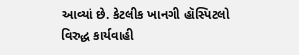આવ્યાં છે. કેટલીક ખાનગી હૉસ્પિટલો વિરુદ્ધ કાર્યવાહી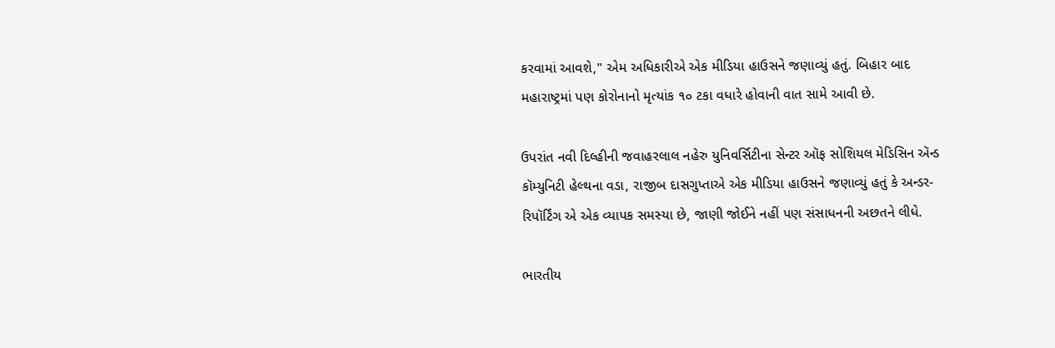કરવામાં આવશે," એમ અધિકારીએ એક મીડિયા હાઉસને જણાવ્યું હતું. બિહાર બાદ મહારાષ્ટ્રમાં પણ કોરોનાનો મૃત્યાંક ૧૦ ટકા વધારે હોવાની વાત સામે આવી છે.

ઉપરાંત નવી દિલ્હીની જવાહરલાલ નહેરુ યુનિવર્સિટીના સેન્ટર ઑફ સોશિયલ મેડિસિન ઍન્ડ કૉમ્યુનિટી હેલ્થના વડા, રાજીબ દાસગુપ્તાએ એક મીડિયા હાઉસને જણાવ્યું હતું કે અન્ડર-રિપૉર્ટિંગ એ એક વ્યાપક સમસ્યા છે, જાણી જોઈને નહીં પણ સંસાધનની અછતને લીધે.

ભારતીય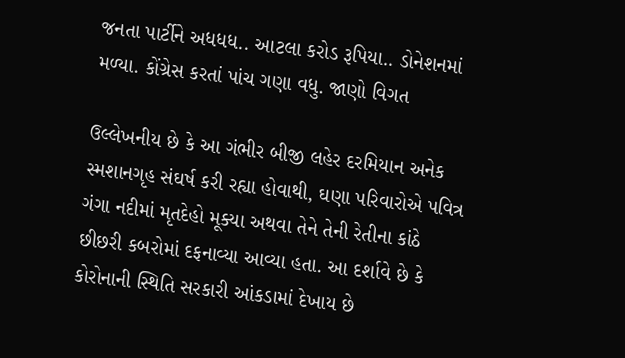જનતા પાર્ટીને અધધધ.. આટલા કરોડ રૂપિયા.. ડોનેશનમાં મળ્યા. કોંગ્રેસ કરતાં પાંચ ગણા વધુ. જાણો વિગત

ઉલ્લેખનીય છે કે આ ગંભીર બીજી લહેર દરમિયાન અનેક સ્મશાનગૃહ સંઘર્ષ કરી રહ્યા હોવાથી, ઘણા પરિવારોએ પવિત્ર ગંગા નદીમાં મૃતદેહો મૂક્યા અથવા તેને તેની રેતીના કાંઠે છીછરી કબરોમાં દફનાવ્યા આવ્યા હતા. આ દર્શાવે છે કે કોરોનાની સ્થિતિ સરકારી આંકડામાં દેખાય છે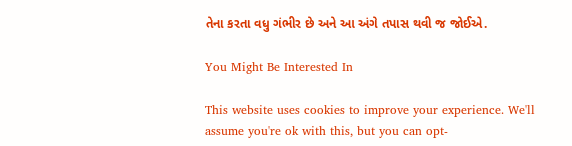તેના કરતા વધુ ગંભીર છે અને આ અંગે તપાસ થવી જ જોઈએ.

You Might Be Interested In

This website uses cookies to improve your experience. We'll assume you're ok with this, but you can opt-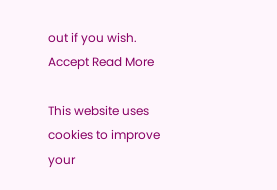out if you wish. Accept Read More

This website uses cookies to improve your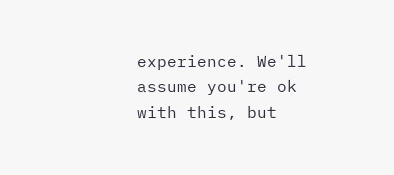experience. We'll assume you're ok with this, but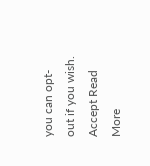you can opt-out if you wish. Accept Read More